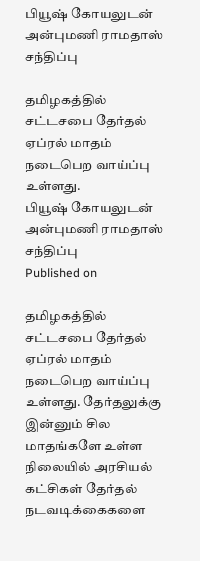பியூஷ் கோயலுடன் அன்புமணி ராமதாஸ் சந்திப்பு

தமிழகத்தில் சட்டசபை தேர்தல் ஏப்ரல் மாதம் நடைபெற வாய்ப்பு உள்ளது.
பியூஷ் கோயலுடன் அன்புமணி ராமதாஸ் சந்திப்பு
Published on

தமிழகத்தில் சட்டசபை தேர்தல் ஏப்ரல் மாதம் நடைபெற வாய்ப்பு உள்ளது. தேர்தலுக்கு இன்னும் சில மாதங்களே உள்ள நிலையில் அரசியல் கட்சிகள் தேர்தல் நடவடிக்கைகளை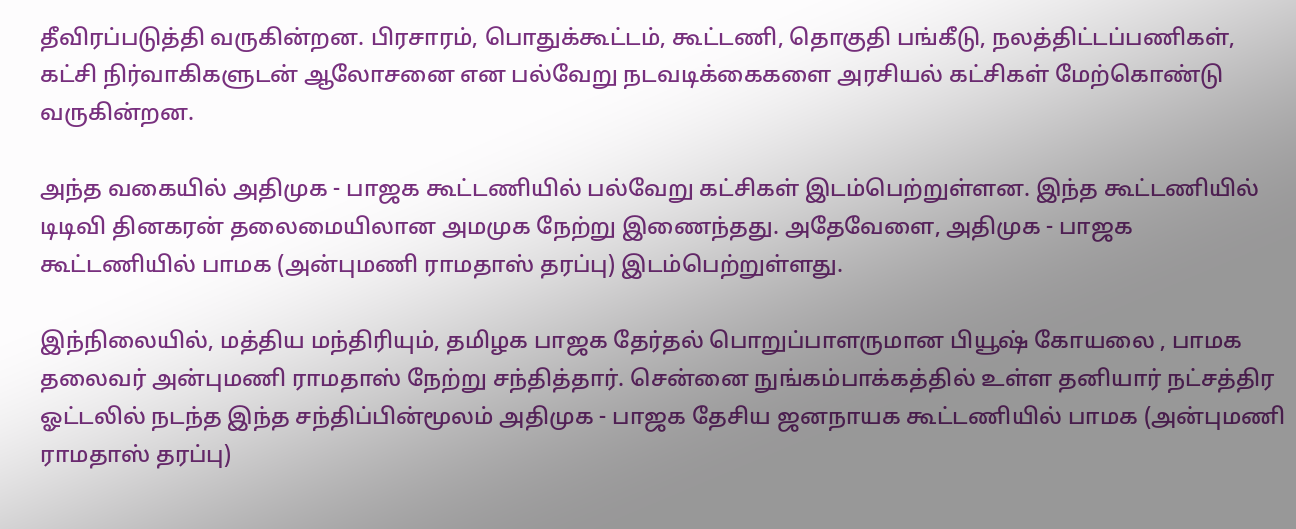தீவிரப்படுத்தி வருகின்றன. பிரசாரம், பொதுக்கூட்டம், கூட்டணி, தொகுதி பங்கீடு, நலத்திட்டப்பணிகள், கட்சி நிர்வாகிகளுடன் ஆலோசனை என பல்வேறு நடவடிக்கைகளை அரசியல் கட்சிகள் மேற்கொண்டு வருகின்றன.

அந்த வகையில் அதிமுக - பாஜக கூட்டணியில் பல்வேறு கட்சிகள் இடம்பெற்றுள்ளன. இந்த கூட்டணியில் டிடிவி தினகரன் தலைமையிலான அமமுக நேற்று இணைந்தது. அதேவேளை, அதிமுக - பாஜக கூட்டணியில் பாமக (அன்புமணி ராமதாஸ் தரப்பு) இடம்பெற்றுள்ளது.

இந்நிலையில், மத்திய மந்திரியும், தமிழக பாஜக தேர்தல் பொறுப்பாளருமான பியூஷ் கோயலை , பாமக தலைவர் அன்புமணி ராமதாஸ் நேற்று சந்தித்தார். சென்னை நுங்கம்பாக்கத்தில் உள்ள தனியார் நட்சத்திர ஓட்டலில் நடந்த இந்த சந்திப்பின்மூலம் அதிமுக - பாஜக தேசிய ஜனநாயக கூட்டணியில் பாமக (அன்புமணி ராமதாஸ் தரப்பு)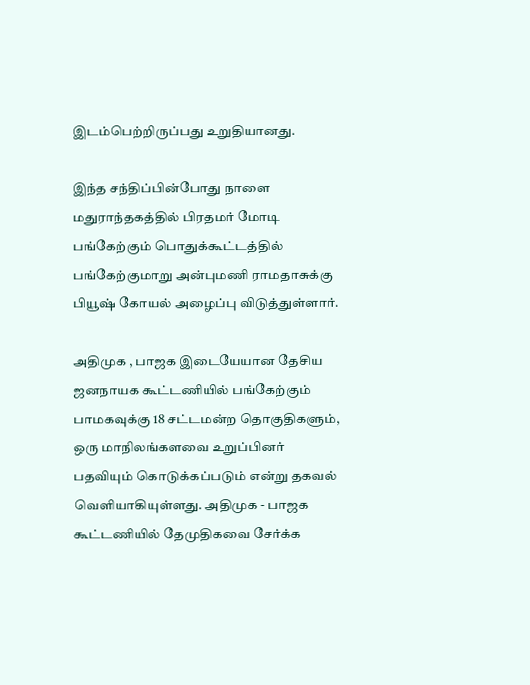இடம்பெற்றிருப்பது உறுதியானது.

இந்த சந்திப்பின்போது நாளை மதுராந்தகத்தில் பிரதமர் மோடி பங்கேற்கும் பொதுக்கூட்டத்தில் பங்கேற்குமாறு அன்புமணி ராமதாசுக்கு பியூஷ் கோயல் அழைப்பு விடுத்துள்ளார்.

அதிமுக , பாஜக இடையேயான தேசிய ஜனநாயக கூட்டணியில் பங்கேற்கும் பாமகவுக்கு 18 சட்டமன்ற தொகுதிகளும், ஒரு மாநிலங்களவை உறுப்பினர் பதவியும் கொடுக்கப்படும் என்று தகவல் வெளியாகியுள்ளது. அதிமுக - பாஜக கூட்டணியில் தேமுதிகவை சேர்க்க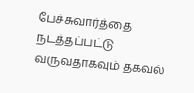பேச்சுவார்த்தை நடத்தப்பட்டு வருவதாகவும் தகவல்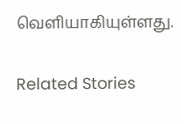வெளியாகியுள்ளது.

Related Stories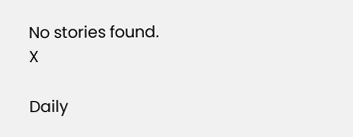No stories found.
X

Daily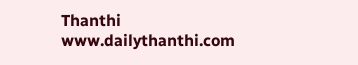Thanthi
www.dailythanthi.com